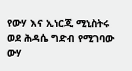የውሃ እና ኢነርጂ ሚኒስትሩ ወደ ሕዳሴ ግድብ የሚገባው ውሃ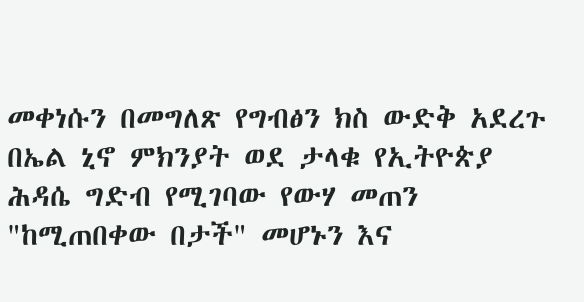መቀነሱን በመግለጽ የግብፅን ክስ ውድቅ አደረጉ
በኤል ኒኖ ምክንያት ወደ ታላቁ የኢትዮጵያ ሕዳሴ ግድብ የሚገባው የውሃ መጠን "ከሚጠበቀው በታች" መሆኑን እና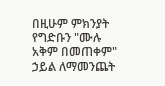በዚሁም ምክንያት የግድቡን "ሙሉ አቅም በመጠቀም" ኃይል ለማመንጨት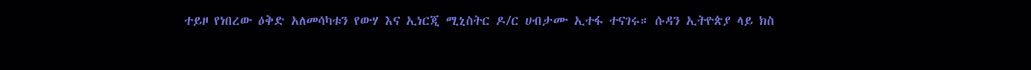ተይዞ የነበረው ዕቅድ አለመሳካቱን የውሃ እና ኢነርጂ ሚኒስትር ዶ/ር ሀብታሙ ኢተፋ ተናገሩ። ሱዳን ኢትዮጵያ ላይ ክስ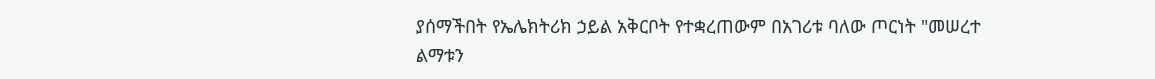ያሰማችበት የኤሌክትሪክ ኃይል አቅርቦት የተቋረጠውም በአገሪቱ ባለው ጦርነት "መሠረተ ልማቱን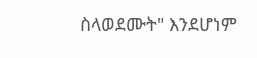ስላወደሙት" እንደሆነም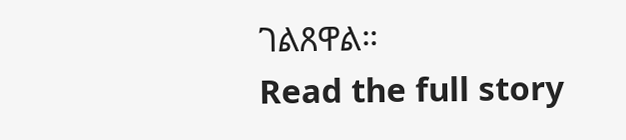ገልጸዋል።
Read the full story